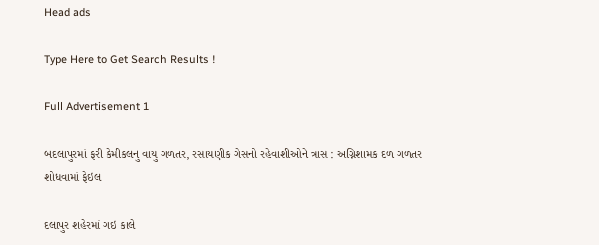Head ads

Type Here to Get Search Results !

Full Advertisement 1

બદલાપુરમાં ફરી કેમીકલનુ વાયુ ગળતર, રસાયણીક ગેસનો રહેવાશીઓને ત્રાસ : અગ્નિશામક દળ ગળતર શોધવામાં ફેઇલ

દલાપુર શહેરમાં ગઇ કાલે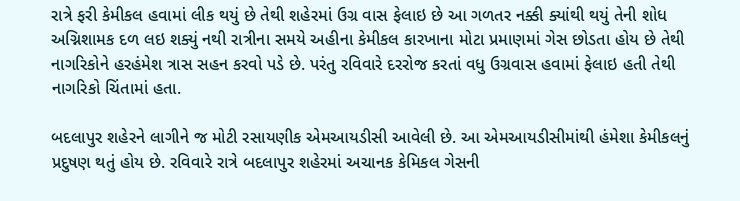રાત્રે ફરી કેમીકલ હવામાં લીક થયું છે તેથી શહેરમાં ઉગ્ર વાસ ફેલાઇ છે આ ગળતર નક્કી ક્યાંથી થયું તેની શોધ અગ્નિશામક દળ લઇ શક્યું નથી રાત્રીના સમયે અહીના કેમીકલ કારખાના મોટા પ્રમાણમાં ગેસ છોડતા હોય છે તેથી નાગરિકોને હરહંમેશ ત્રાસ સહન કરવો પડે છે. પરંતુ રવિવારે દરરોજ કરતાં વધુ ઉગ્રવાસ હવામાં ફેલાઇ હતી તેથી નાગરિકો ચિંતામાં હતા.

બદલાપુર શહેરને લાગીને જ મોટી રસાયણીક એમઆયડીસી આવેલી છે. આ એમઆયડીસીમાંથી હંમેશા કેમીકલનું પ્રદુષણ થતું હોય છે. રવિવારે રાત્રે બદલાપુર શહેરમાં અચાનક કેમિકલ ગેસની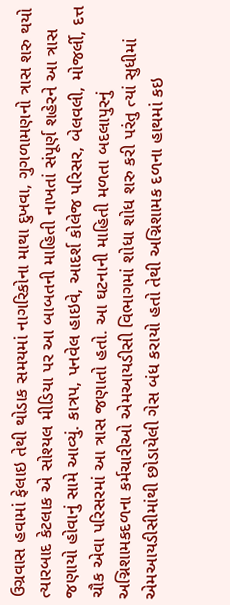ઉગ્રવાસ હવામાં ફેલાઇ તેથી થોડાક સમયમાં નાગરિકોના માથા દુખવા, ગુગળામણનો ત્રાસ શરુ થયો ત્યારબાદ કેટલાક એ સોશ્યલ મીડિયા પર આ બાબતની માહિતી નાખતાં સંપૂર્ણ શહેરને આ ત્રાસ જણાયો હોવાનું સામે આવ્યું. કાત્રપ, પનવેલ હાઇવે, આદર્શ કોલેજ પરિસર, બેલવલી, મોજર્લી, દત્ત ચૌક એવા પરિસરમાં આ ત્રાસ જણાતો હતો. આ ઘટનાની માહિતી મળતા બદલાપુરનું અગ્નિશામકદળના કર્મચારીઓ એમઆયડીસી વિભાગમાં શોધા શોધ શરુ કરી પરંતુ ત્યાં સુધીમાં એમઆયડીસીમાંથી છોડાયેલી ગેસ બંધ કરાયો હતો તેથી અગ્નિશામક દળના હાથમાં કઇ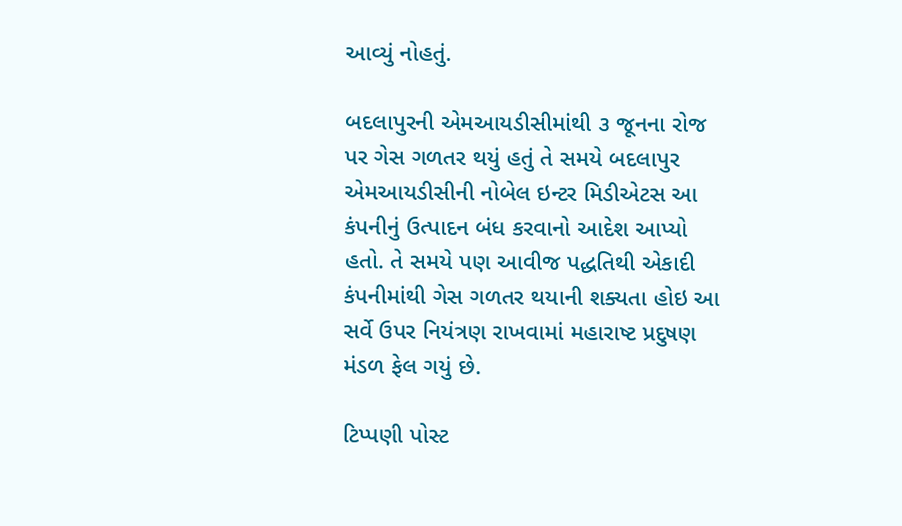આવ્યું નોહતું.

બદલાપુરની એમઆયડીસીમાંથી ૩ જૂનના રોજ પર ગેસ ગળતર થયું હતું તે સમયે બદલાપુર એમઆયડીસીની નોબેલ ઇન્ટર મિડીએટસ આ કંપનીનું ઉત્પાદન બંધ કરવાનો આદેશ આપ્યો હતો. તે સમયે પણ આવીજ પદ્ધતિથી એકાદી કંપનીમાંથી ગેસ ગળતર થયાની શક્યતા હોઇ આ સર્વે ઉપર નિયંત્રણ રાખવામાં મહારાષ્ટ પ્રદુષણ મંડળ ફેલ ગયું છે.

ટિપ્પણી પોસ્ટ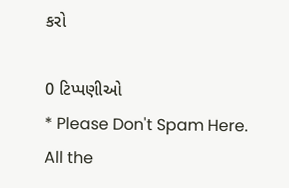કરો

0 ટિપ્પણીઓ
* Please Don't Spam Here. All the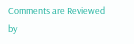Comments are Reviewed by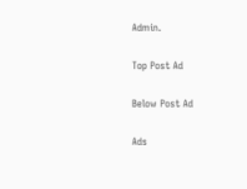Admin.

Top Post Ad

Below Post Ad

Ads